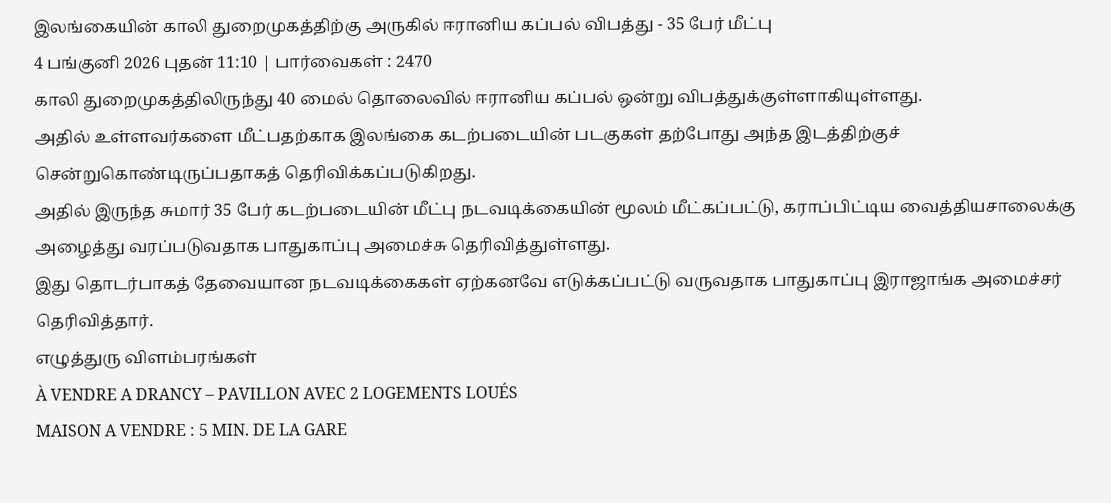இலங்கையின் காலி துறைமுகத்திற்கு அருகில் ஈரானிய கப்பல் விபத்து - 35 பேர் மீட்பு
4 பங்குனி 2026 புதன் 11:10 | பார்வைகள் : 2470
காலி துறைமுகத்திலிருந்து 40 மைல் தொலைவில் ஈரானிய கப்பல் ஒன்று விபத்துக்குள்ளாகியுள்ளது.
அதில் உள்ளவர்களை மீட்பதற்காக இலங்கை கடற்படையின் படகுகள் தற்போது அந்த இடத்திற்குச் சென்றுகொண்டிருப்பதாகத் தெரிவிக்கப்படுகிறது.
அதில் இருந்த சுமார் 35 பேர் கடற்படையின் மீட்பு நடவடிக்கையின் மூலம் மீட்கப்பட்டு, கராப்பிட்டிய வைத்தியசாலைக்கு அழைத்து வரப்படுவதாக பாதுகாப்பு அமைச்சு தெரிவித்துள்ளது.
இது தொடர்பாகத் தேவையான நடவடிக்கைகள் ஏற்கனவே எடுக்கப்பட்டு வருவதாக பாதுகாப்பு இராஜாங்க அமைச்சர் தெரிவித்தார்.
எழுத்துரு விளம்பரங்கள்
À VENDRE A DRANCY – PAVILLON AVEC 2 LOGEMENTS LOUÉS
MAISON A VENDRE : 5 MIN. DE LA GARE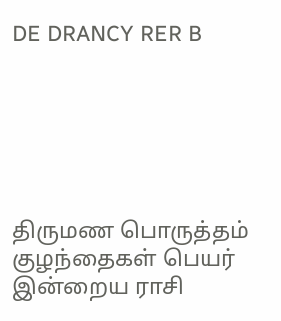DE DRANCY RER B






திருமண பொருத்தம்
குழந்தைகள் பெயர்
இன்றைய ராசி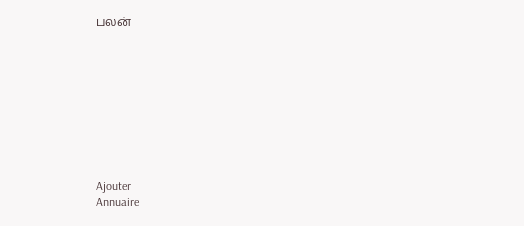பலன்









Ajouter
Annuaire